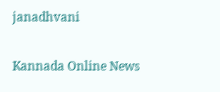janadhvani

Kannada Online News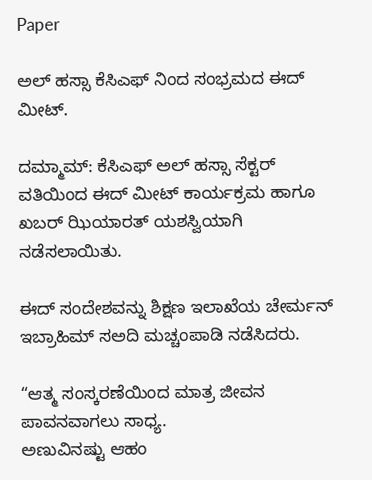Paper

ಅಲ್ ಹಸ್ಸಾ ಕೆಸಿಎಫ್ ನಿಂದ ಸಂಭ್ರಮದ ಈದ್ ಮೀಟ್.

ದಮ್ಮಾಮ್: ಕೆಸಿಎಫ್ ಅಲ್ ಹಸ್ಸಾ ಸೆಕ್ಟರ್ ವತಿಯಿಂದ ಈದ್ ಮೀಟ್ ಕಾರ್ಯಕ್ರಮ ಹಾಗೂ ಖಬರ್ ಝಿಯಾರತ್ ಯಶಸ್ವಿಯಾಗಿ ನಡೆಸಲಾಯಿತು.

ಈದ್ ಸಂದೇಶವನ್ನು ಶಿಕ್ಷಣ ಇಲಾಖೆಯ ಚೇರ್ಮನ್ ಇಬ್ರಾಹಿಮ್ ಸ‌ಅದಿ ಮಚ್ಚಂಪಾಡಿ ನಡೆಸಿದರು.

“ಆತ್ಮ ಸಂಸ್ಕರಣೆಯಿಂದ ಮಾತ್ರ ಜೀವನ ಪಾವನವಾಗಲು ಸಾಧ್ಯ.
ಅಣುವಿನಷ್ಟು ಆಹಂ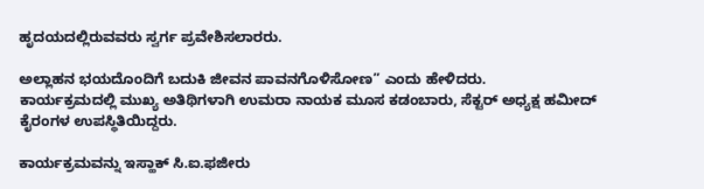ಹೃದಯದಲ್ಲಿರುವವರು ಸ್ವರ್ಗ ಪ್ರವೇಶಿಸಲಾರರು.

ಅಲ್ಲಾಹನ ಭಯದೊಂದಿಗೆ ಬದುಕಿ ಜೀವನ ಪಾವನಗೊಳಿಸೋಣ” ಎಂದು ಹೇಳಿದರು.
ಕಾರ್ಯಕ್ರಮದಲ್ಲಿ ಮುಖ್ಯ ಅತಿಥಿಗಳಾಗಿ ಉಮರಾ ನಾಯಕ ಮೂಸ ಕಡಂಬಾರು, ಸೆಕ್ಟರ್ ಅಧ್ಯಕ್ಷ ಹಮೀದ್ ಕೈರಂಗಳ ಉಪಸ್ಥಿತಿಯಿದ್ದರು.

ಕಾರ್ಯಕ್ರಮವನ್ನು ಇಸ್ಹಾಕ್ ಸಿ.ಐ.ಫಜೀರು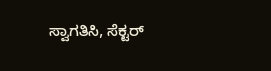ಸ್ವಾಗತಿಸಿ, ಸೆಕ್ಟರ್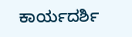ಕಾರ್ಯದರ್ಶಿ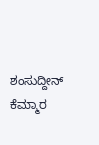ಶಂಸುದ್ದೀನ್ ಕೆಮ್ಮಾರ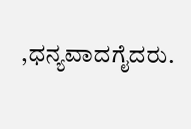,ಧನ್ಯವಾದಗೈದರು.